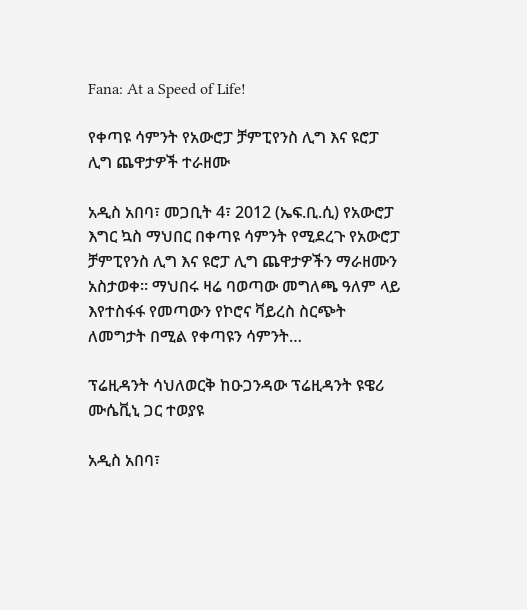Fana: At a Speed of Life!

የቀጣዩ ሳምንት የአውሮፓ ቻምፒየንስ ሊግ እና ዩሮፓ ሊግ ጨዋታዎች ተራዘሙ

አዲስ አበባ፣ መጋቢት 4፣ 2012 (ኤፍ.ቢ.ሲ) የአውሮፓ እግር ኳስ ማህበር በቀጣዩ ሳምንት የሚደረጉ የአውሮፓ ቻምፒየንስ ሊግ እና ዩሮፓ ሊግ ጨዋታዎችን ማራዘሙን አስታወቀ። ማህበሩ ዛሬ ባወጣው መግለጫ ዓለም ላይ እየተስፋፋ የመጣውን የኮሮና ቫይረስ ስርጭት ለመግታት በሚል የቀጣዩን ሳምንት…

ፕሬዚዳንት ሳህለወርቅ ከዑጋንዳው ፕሬዚዳንት ዩዌሪ ሙሴቪኒ ጋር ተወያዩ

አዲስ አበባ፣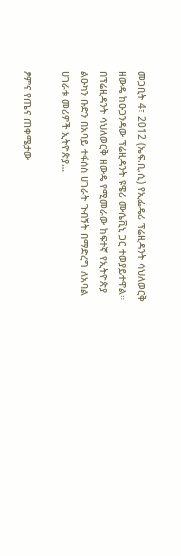መጋቢት 4፣ 2012 (ኤፍ.ቢ.ሲ) የኢፌዴሪ ፕሬዚዳንት ሳህለወርቅ ዘውዴ ከዑጋንዳው ፕሬዚዳንት ዩዌሪ ሙሴቪኒ ጋር ተወያይተዋል። በፕሬዚዳንት ሳህለወርቅ ዘውዴ የሚመራው ከፍተኛ የኢትዮጵያ ልዑካን ቡድን በአባይ ተፋሰስ ሀገራት ጉብኝት በማድረግ ለአባል ሀገራቱ መሪዎች ኢትዮጵያ…

ፆምና የጤና ጠቀሜታው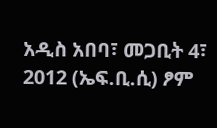አዲስ አበባ፣ መጋቢት 4፣ 2012 (ኤፍ.ቢ.ሲ) ፆም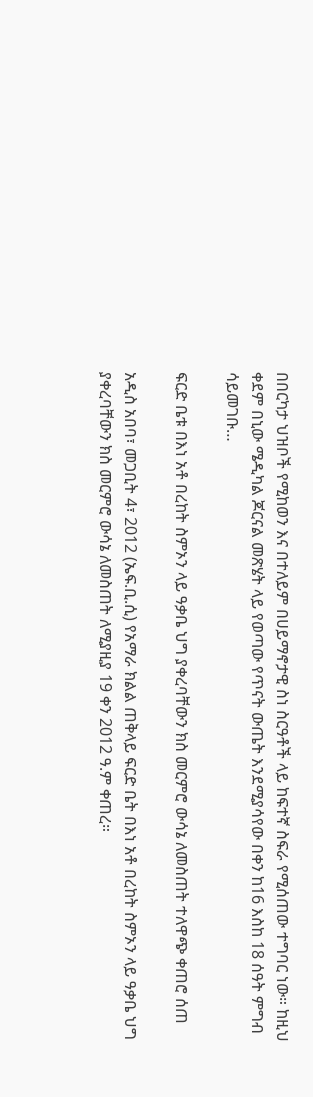በበርካታ ህዝቦች የሚከወን እና በተለይም በሀይማኖታዊ ስነ ስርዓቶች ላይ ከፍተኛ ስፍራ የሚሰጠው ተግባር ነው። ከዚህ ቀደም በኒው ሜዲካል ጆርናል መጽሄት ላይ የወጣው የጥናት ውጤት እንደሚያሳየው በቀን ከ16 እስከ 18 ሰዓት ምግብ ሳይመገቡ…

ፍርድ ቤቱ በእነ አቶ በረከት ስምኦን ላይ ዓቃቤ ህግ ያቀረባቸውን ክስ መርምሮ ውሳኔ ለመስጠት ተለዋጭ ቀጠሮ ሰጠ

አዲስ አበባ፣ መጋቢት 4፣ 2012 (ኤፍ.ቢ.ሲ) የአማራ ክልል ጠቅላይ ፍርድ ቤት በእነ አቶ በረከት ስምኦን ላይ ዓቃቤ ህግ ያቀረባቸውን ክስ መርምሮ ውሳኔ ለመስጠት ለሚያዚያ 19 ቀን 2012 ዓ.ም ቀጠረ።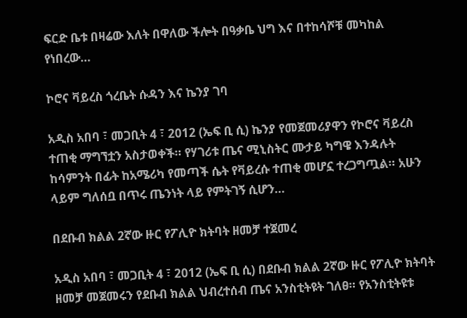ፍርድ ቤቱ በዛሬው እለት በዋለው ችሎት በዓቃቤ ህግ እና በተከሳሾቹ መካከል የነበረው…

ኮሮና ቫይረስ ጎረቤት ሱዳን እና ኬንያ ገባ

አዲስ አበባ ፣ መጋቢት 4 ፣ 2012 (ኤፍ ቢ ሲ) ኬንያ የመጀመሪያዋን የኮሮና ቫይረስ ተጠቂ ማግኘቷን አስታወቀች። የሃገሪቱ ጤና ሚኒስትር ሙታይ ካግዌ እንዳሉት ከሳምንት በፊት ከአሜሪካ የመጣች ሴት የቫይረሱ ተጠቂ መሆኗ ተረጋግጧል። አሁን ላይም ግለሰቧ በጥሩ ጤንነት ላይ የምትገኝ ሲሆን…

በደቡብ ክልል 2ኛው ዙር የፖሊዮ ክትባት ዘመቻ ተጀመረ

አዲስ አበባ ፣ መጋቢት 4 ፣ 2012 (ኤፍ ቢ ሲ) በደቡብ ክልል 2ኛው ዙር የፖሊዮ ክትባት ዘመቻ መጀመሩን የደቡብ ክልል ህብረተሰብ ጤና አንስቲትዩት ገለፀ። የአንስቲትዩቱ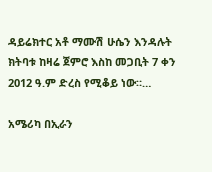ዳይሬክተር አቶ ማሙሽ ሁሴን እንዳሉት ክትባቱ ከዛሬ ጀምሮ እስከ መጋቢት 7 ቀን 2012 ዓ.ም ድረስ የሚቆይ ነው።…

አሜሪካ በኢራን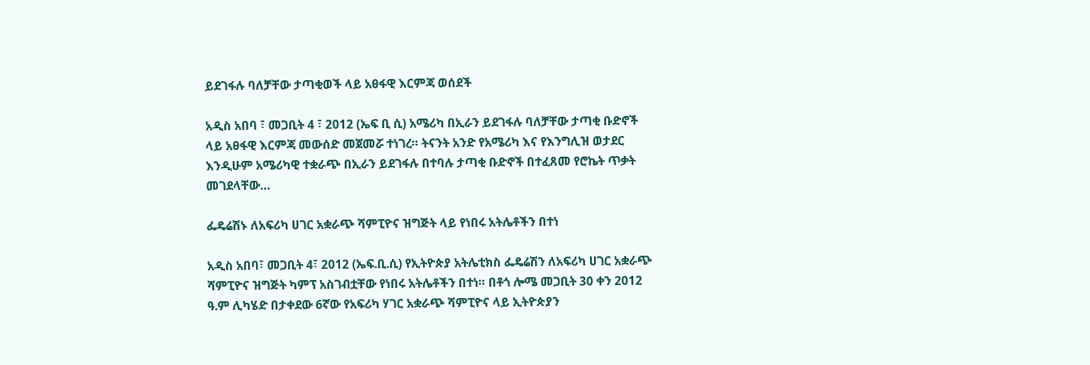ይደገፋሉ ባለቻቸው ታጣቂወች ላይ አፀፋዊ እርምጃ ወሰደች

አዲስ አበባ ፣ መጋቢት 4 ፣ 2012 (ኤፍ ቢ ሲ) አሜሪካ በኢራን ይደገፋሉ ባለቻቸው ታጣቂ ቡድኖች ላይ አፀፋዊ እርምጃ መውሰድ መጀመሯ ተነገረ። ትናንት አንድ የአሜሪካ እና የእንግሊዝ ወታደር እንዲሁም አሜሪካዊ ተቋራጭ በኢራን ይደገፋሉ በተባሉ ታጣቂ ቡድኖች በተፈጸመ የሮኬት ጥቃት መገደላቸው…

ፌዴሬሽኑ ለአፍሪካ ሀገር አቋራጭ ሻምፒዮና ዝግጅት ላይ የነበሩ አትሌቶችን በተነ

አዲስ አበባ፣ መጋቢት 4፣ 2012 (ኤፍ.ቢ.ሲ) የኢትዮጵያ አትሌቲክስ ፌዴሬሽን ለአፍሪካ ሀገር አቋራጭ ሻምፒዮና ዝግጅት ካምፕ አስገብቷቸው የነበሩ አትሌቶችን በተነ። በቶጎ ሎሜ መጋቢት 30 ቀን 2012 ዓ.ም ሊካሄድ በታቀደው 6ኛው የአፍሪካ ሃገር አቋራጭ ሻምፒዮና ላይ ኢትዮጵያን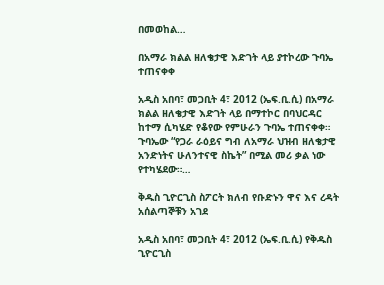በመወከል…

በአማራ ክልል ዘለቄታዊ እድገት ላይ ያተኮረው ጉባኤ ተጠናቀቀ

አዲስ አበባ፣ መጋቢት 4፣ 2012 (ኤፍ.ቢ.ሲ) በአማራ ክልል ዘለቄታዊ እድገት ላይ በማተኮር በባህርዳር ከተማ ሲካሄድ የቆየው የምሁራን ጉባኤ ተጠናቀቀ።   ጉባኤው “የጋራ ራዕይና ግብ ለአማራ ህዝብ ዘለቄታዊ አንድነትና ሁለንተናዊ ስኬት” በሚል መሪ ቃል ነው የተካሄደው።…

ቅዱስ ጊዮርጊስ ስፖርት ክለብ የቡድኑን ዋና እና ረዳት አሰልጣኞቹን አገደ

አዲስ አበባ፣ መጋቢት 4፣ 2012 (ኤፍ.ቢ.ሲ) የቅዱስ ጊዮርጊስ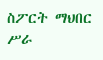ስፖርት ማህበር ሥራ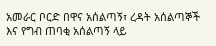አመራር ቦርድ በዋና አሰልጣኝ፣ ረዳት አሰልጣኞች እና የግብ ጠባቂ አሰልጣኝ ላይ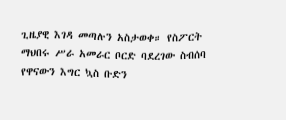ጊዜያዊ እገዳ መጣሉን አስታወቀ። የስፖርት ማህበሩ ሥራ አመራር ቦርድ ባደረገው ስብሰባ የዋናውን እግር ኳስ ቡድን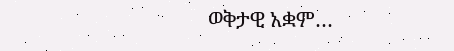ወቅታዊ አቋም…